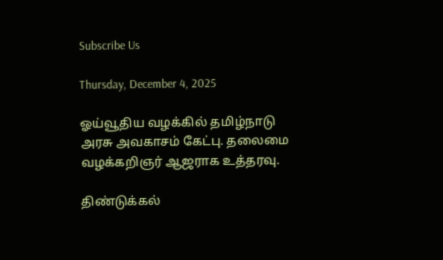Subscribe Us

Thursday, December 4, 2025

ஓய்வூதிய வழக்கில் தமிழ்நாடு அரசு அவகாசம் கேட்பு. தலைமை வழக்கறிஞர் ஆஜராக உத்தரவு.

திண்டுக்கல்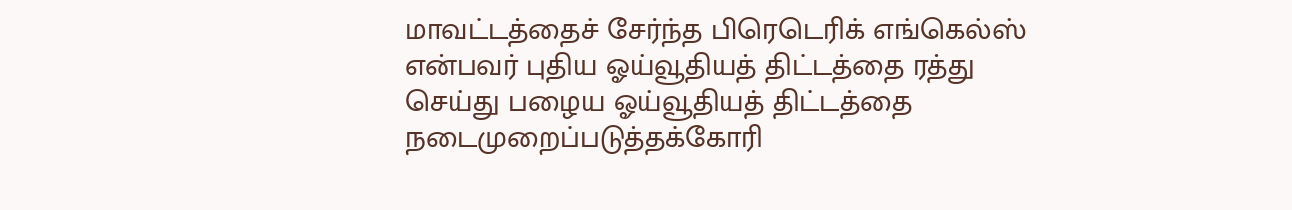மாவட்டத்தைச் சேர்ந்த பிரெடெரிக் எங்கெல்ஸ் என்பவர் புதிய ஓய்வூதியத் திட்டத்தை ரத்து செய்து பழைய ஓய்வூதியத் திட்டத்தை நடைமுறைப்படுத்தக்கோரி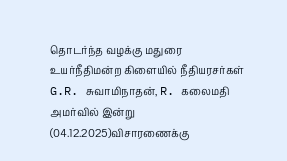தொடர்ந்த வழக்கு மதுரை உயர்நீதிமன்ற கிளையில் நீதியரசர்கள் G.R. சுவாமிநாதன், R. கலைமதி அமர்வில் இன்று (04.12.2025)விசாரணைக்கு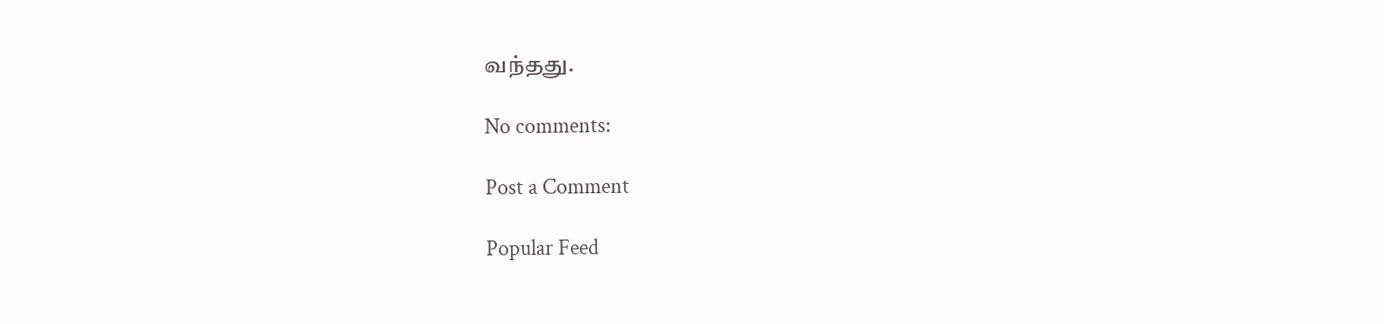வந்தது.

No comments:

Post a Comment

Popular Feed